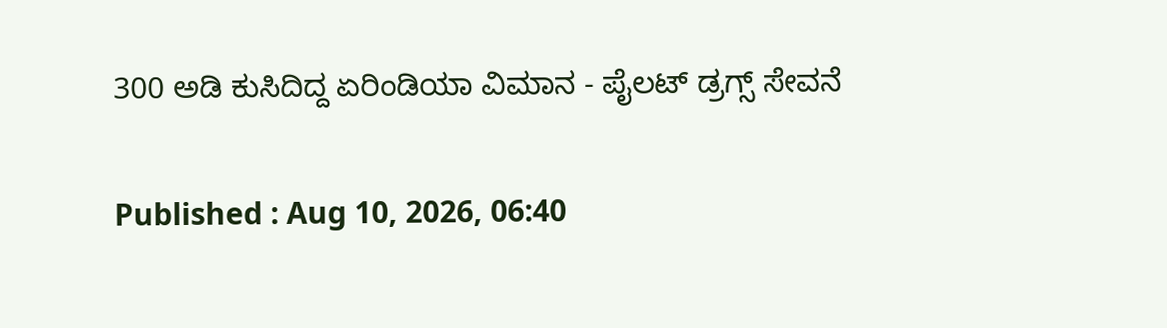300 ಅಡಿ ಕುಸಿದಿದ್ದ ಏರಿಂಡಿಯಾ ವಿಮಾನ - ಪೈಲಟ್‌ ಡ್ರಗ್ಸ್‌ ಸೇವನೆ

Published : Aug 10, 2026, 06:40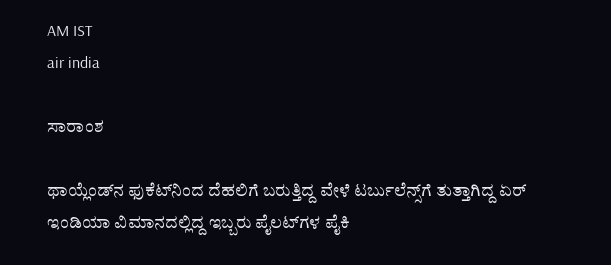AM IST
air india

ಸಾರಾಂಶ

ಥಾಯ್ಲೆಂಡ್‌ನ ಫುಕೆಟ್‌ನಿಂದ ದೆಹಲಿಗೆ ಬರುತ್ತಿದ್ದ ವೇಳೆ ಟರ್ಬುಲೆನ್ಸ್‌ಗೆ ತುತ್ತಾಗಿದ್ದ ಏರ್‌ ಇಂಡಿಯಾ ವಿಮಾನದಲ್ಲಿದ್ದ ಇಬ್ಬರು ಪೈಲಟ್‌ಗಳ ಪೈಕಿ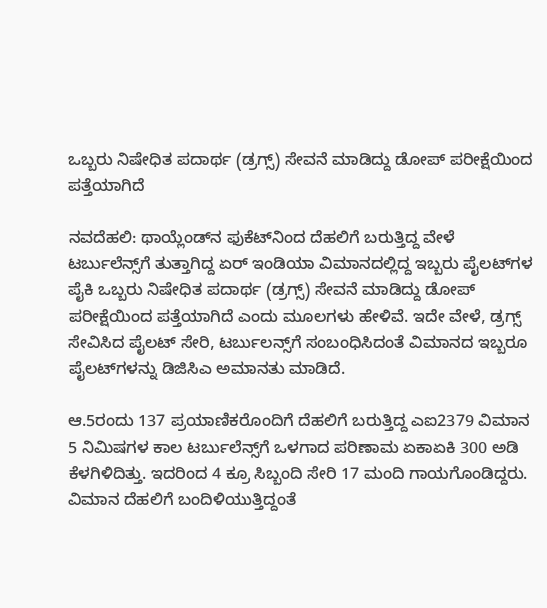ಒಬ್ಬರು ನಿಷೇಧಿತ ಪದಾರ್ಥ (ಡ್ರಗ್ಸ್) ಸೇವನೆ ಮಾಡಿದ್ದು ಡೋಪ್‌ ಪರೀಕ್ಷೆಯಿಂದ ಪತ್ತೆಯಾಗಿದೆ

ನವದೆಹಲಿ: ಥಾಯ್ಲೆಂಡ್‌ನ ಫುಕೆಟ್‌ನಿಂದ ದೆಹಲಿಗೆ ಬರುತ್ತಿದ್ದ ವೇಳೆ ಟರ್ಬುಲೆನ್ಸ್‌ಗೆ ತುತ್ತಾಗಿದ್ದ ಏರ್‌ ಇಂಡಿಯಾ ವಿಮಾನದಲ್ಲಿದ್ದ ಇಬ್ಬರು ಪೈಲಟ್‌ಗಳ ಪೈಕಿ ಒಬ್ಬರು ನಿಷೇಧಿತ ಪದಾರ್ಥ (ಡ್ರಗ್ಸ್) ಸೇವನೆ ಮಾಡಿದ್ದು ಡೋಪ್‌ ಪರೀಕ್ಷೆಯಿಂದ ಪತ್ತೆಯಾಗಿದೆ ಎಂದು ಮೂಲಗಳು ಹೇಳಿವೆ. ಇದೇ ವೇಳೆ, ಡ್ರಗ್ಸ್‌ ಸೇವಿಸಿದ ಪೈಲಟ್‌ ಸೇರಿ, ಟರ್ಬುಲನ್ಸ್‌ಗೆ ಸಂಬಂಧಿಸಿದಂತೆ ವಿಮಾನದ ಇಬ್ಬರೂ ಪೈಲಟ್‌ಗಳನ್ನು ಡಿಜಿಸಿಎ ಅಮಾನತು ಮಾಡಿದೆ.

ಆ.5ರಂದು 137 ಪ್ರಯಾಣಿಕರೊಂದಿಗೆ ದೆಹಲಿಗೆ ಬರುತ್ತಿದ್ದ ಎಐ2379 ವಿಮಾನ 5 ನಿಮಿಷಗಳ ಕಾಲ ಟರ್ಬುಲೆನ್ಸ್‌ಗೆ ಒಳಗಾದ ಪರಿಣಾಮ ಏಕಾಏಕಿ 300 ಅಡಿ ಕೆಳಗಿಳಿದಿತ್ತು. ಇದರಿಂದ 4 ಕ್ರೂ ಸಿಬ್ಬಂದಿ ಸೇರಿ 17 ಮಂದಿ ಗಾಯಗೊಂಡಿದ್ದರು. ವಿಮಾನ ದೆಹಲಿಗೆ ಬಂದಿಳಿಯುತ್ತಿದ್ದಂತೆ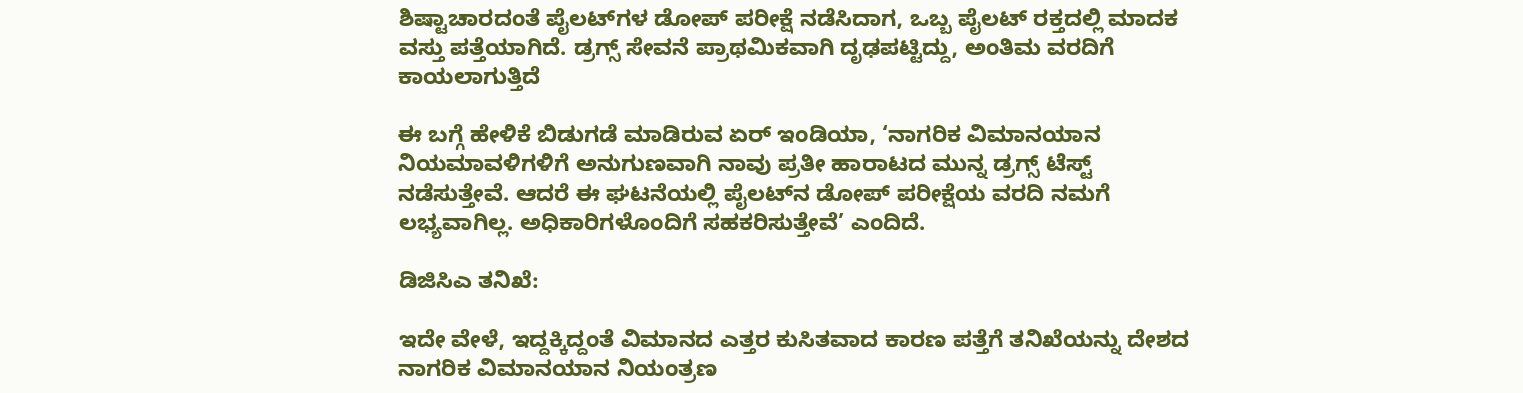ಶಿಷ್ಟಾಚಾರದಂತೆ ಪೈಲಟ್‌ಗಳ ಡೋಪ್‌ ಪರೀಕ್ಷೆ ನಡೆಸಿದಾಗ, ಒಬ್ಬ ಪೈಲಟ್‌ ರಕ್ತದಲ್ಲಿ ಮಾದಕ ವಸ್ತು ಪತ್ತೆಯಾಗಿದೆ. ಡ್ರಗ್ಸ್ ಸೇವನೆ ಪ್ರಾಥಮಿಕವಾಗಿ ದೃಢಪಟ್ಟಿದ್ದು, ಅಂತಿಮ ವರದಿಗೆ ಕಾಯಲಾಗುತ್ತಿದೆ

ಈ ಬಗ್ಗೆ ಹೇಳಿಕೆ ಬಿಡುಗಡೆ ಮಾಡಿರುವ ಏರ್‌ ಇಂಡಿಯಾ, ‘ನಾಗರಿಕ ವಿಮಾನಯಾನ ನಿಯಮಾವಳಿಗಳಿಗೆ ಅನುಗುಣವಾಗಿ ನಾವು ಪ್ರತೀ ಹಾರಾಟದ ಮುನ್ನ ಡ್ರಗ್ಸ್‌ ಟೆಸ್ಟ್‌ ನಡೆಸುತ್ತೇವೆ. ಆದರೆ ಈ ಘಟನೆಯಲ್ಲಿ ಪೈಲಟ್‌ನ ಡೋಪ್‌ ಪರೀಕ್ಷೆಯ ವರದಿ ನಮಗೆ ಲಭ್ಯವಾಗಿಲ್ಲ. ಅಧಿಕಾರಿಗಳೊಂದಿಗೆ ಸಹಕರಿಸುತ್ತೇವೆ’ ಎಂದಿದೆ.

ಡಿಜಿಸಿಎ ತನಿಖೆ:

ಇದೇ ವೇಳೆ, ಇದ್ದಕ್ಕಿದ್ದಂತೆ ವಿಮಾನದ ಎತ್ತರ ಕುಸಿತವಾದ ಕಾರಣ ಪತ್ತೆಗೆ ತನಿಖೆಯನ್ನು ದೇಶದ ನಾಗರಿಕ ವಿಮಾನಯಾನ ನಿಯಂತ್ರಣ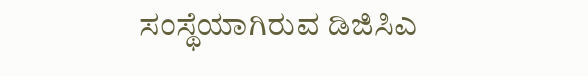ಸಂಸ್ಥೆಯಾಗಿರುವ ಡಿಜಿಸಿಎ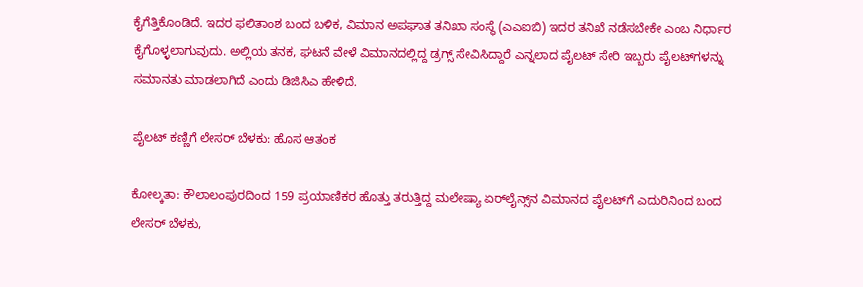ಕೈಗೆತ್ತಿಕೊಂಡಿದೆ. ಇದರ ಫಲಿತಾಂಶ ಬಂದ ಬಳಿಕ, ವಿಮಾನ ಅಪಘಾತ ತನಿಖಾ ಸಂಸ್ಥೆ (ಎಎಐಬಿ) ಇದರ ತನಿಖೆ ನಡೆಸಬೇಕೇ ಎಂಬ ನಿರ್ಧಾರ ಕೈಗೊಳ್ಳಲಾಗುವುದು. ಅಲ್ಲಿಯ ತನಕ, ಘಟನೆ ವೇಳೆ ವಿಮಾನದಲ್ಲಿದ್ದ ಡ್ರಗ್ಸ್‌ ಸೇವಿಸಿದ್ದಾರೆ ಎನ್ನಲಾದ ಪೈಲಟ್‌ ಸೇರಿ ಇಬ್ಬರು ಪೈಲಟ್‌ಗಳನ್ನು ಸಮಾನತು ಮಾಡಲಾಗಿದೆ ಎಂದು ಡಿಜಿಸಿಎ ಹೇಳಿದೆ.

ಪೈಲಟ್‌ ಕಣ್ಣಿಗೆ ಲೇಸರ್ ಬೆಳಕು: ಹೊಸ ಆತಂಕ

ಕೋಲ್ಕತಾ: ಕೌಲಾಲಂಪುರದಿಂದ 159 ಪ್ರಯಾಣಿಕರ ಹೊತ್ತು ತರುತ್ತಿದ್ದ ಮಲೇಷ್ಯಾ ಏರ್‌ಲೈನ್ಸ್‌ನ ವಿಮಾನದ ಪೈಲಟ್‌ಗೆ ಎದುರಿನಿಂದ ಬಂದ ಲೇಸರ್‌ ಬೆಳಕು,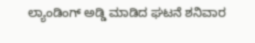ಲ್ಯಾಂಡಿಂಗ್‌ ಅಡ್ಡಿ ಮಾಡಿದ ಘಟನೆ ಶನಿವಾರ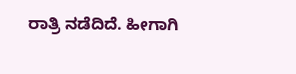ರಾತ್ರಿ ನಡೆದಿದೆ. ಹೀಗಾಗಿ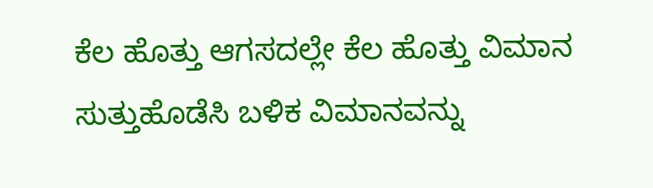ಕೆಲ ಹೊತ್ತು ಆಗಸದಲ್ಲೇ ಕೆಲ ಹೊತ್ತು ವಿಮಾನ ಸುತ್ತುಹೊಡೆಸಿ ಬಳಿಕ ವಿಮಾನವನ್ನು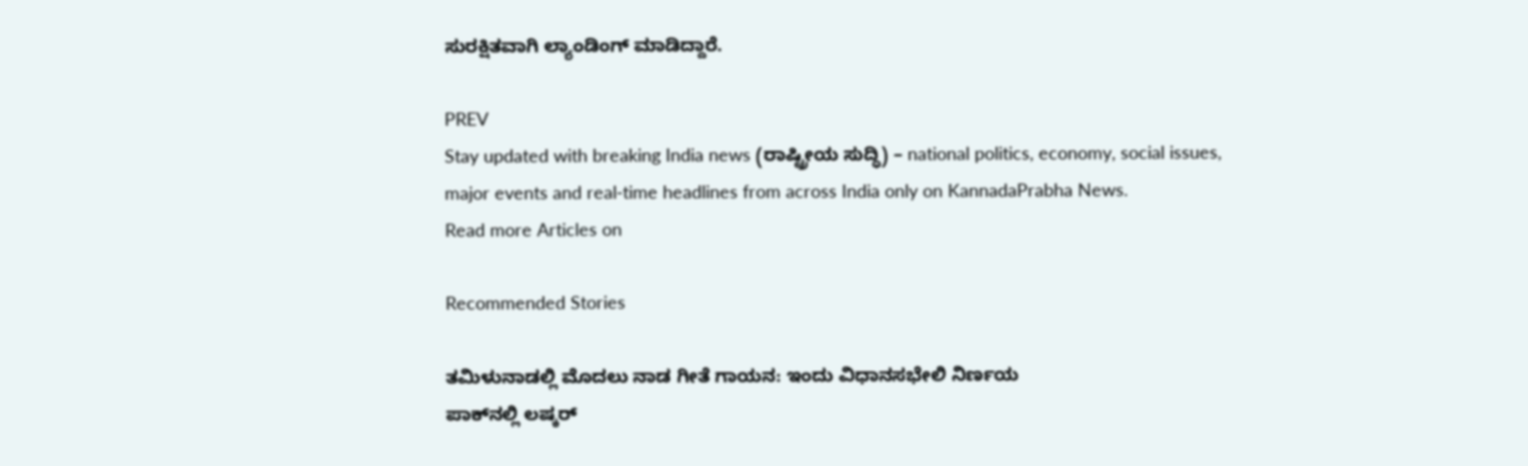ಸುರಕ್ಷಿತವಾಗಿ ಲ್ಯಾಂಡಿಂಗ್‌ ಮಾಡಿದ್ದಾರೆ.

PREV
Stay updated with breaking India news (ರಾಷ್ಟ್ರೀಯ ಸುದ್ಧಿ) – national politics, economy, social issues, major events and real‑time headlines from across India only on KannadaPrabha News.
Read more Articles on

Recommended Stories

ತಮಿಳುನಾಡಲ್ಲಿ ಮೊದಲು ನಾಡ ಗೀತೆ ಗಾಯನ: ಇಂದು ವಿಧಾನಸಭೇಲಿ ನಿರ್ಣಯ
ಪಾಕ್‌ನಲ್ಲಿ ಲಷ್ಕರ್‌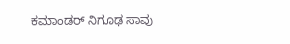ಕಮಾಂಡರ್‌ ನಿಗೂಢ ಸಾವು